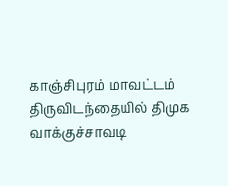காஞ்சிபுரம் மாவட்டம் திருவிடந்தையில் திமுக வாக்குச்சாவடி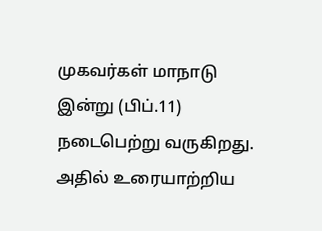முகவர்கள் மாநாடு இன்று (பிப்.11) நடைபெற்று வருகிறது. அதில் உரையாற்றிய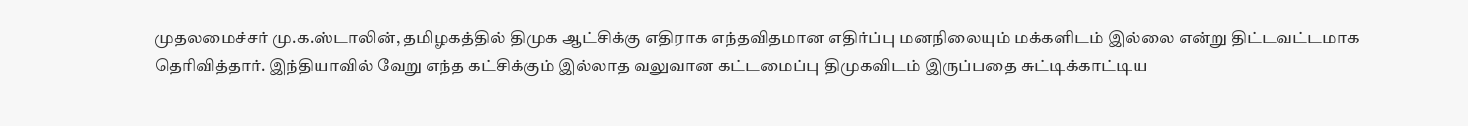முதலமைச்சர் மு.க.ஸ்டாலின், தமிழகத்தில் திமுக ஆட்சிக்கு எதிராக எந்தவிதமான எதிர்ப்பு மனநிலையும் மக்களிடம் இல்லை என்று திட்டவட்டமாக தெரிவித்தார். இந்தியாவில் வேறு எந்த கட்சிக்கும் இல்லாத வலுவான கட்டமைப்பு திமுகவிடம் இருப்பதை சுட்டிக்காட்டிய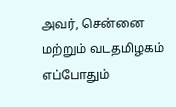அவர், சென்னை மற்றும் வடதமிழகம் எப்போதும்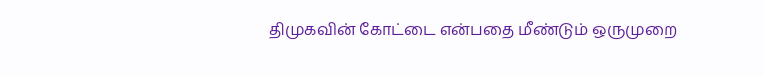திமுகவின் கோட்டை என்பதை மீண்டும் ஒருமுறை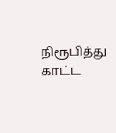நிரூபித்து காட்ட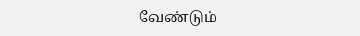வேண்டும்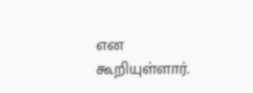என கூறியுள்ளார்.